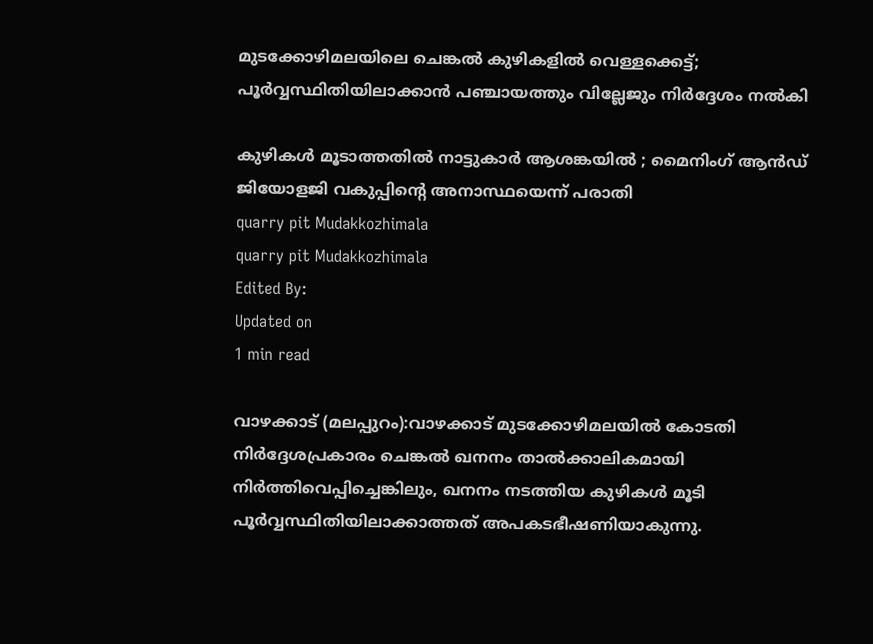മുടക്കോഴിമലയിലെ ചെങ്കൽ കുഴികളിൽ വെള്ളക്കെട്ട്; പൂർവ്വസ്ഥിതിയിലാക്കാൻ പഞ്ചായത്തും വില്ലേജും നിർദ്ദേശം നൽകി

കുഴികൾ മൂടാത്തതിൽ നാട്ടുകാർ ആശങ്കയിൽ ; മൈനിംഗ് ആൻഡ് ജിയോളജി വകുപ്പിന്റെ അനാസ്ഥയെന്ന് പരാതി
quarry pit Mudakkozhimala
quarry pit Mudakkozhimala
Edited By:
Updated on
1 min read

വാഴക്കാട് (മലപ്പുറം):വാഴക്കാട് മുടക്കോഴിമലയിൽ കോടതി നിർദ്ദേശപ്രകാരം ചെങ്കൽ ഖനനം താൽക്കാലികമായി നിർത്തിവെപ്പിച്ചെങ്കിലും, ഖനനം നടത്തിയ കുഴികൾ മൂടി പൂർവ്വസ്ഥിതിയിലാക്കാത്തത് അപകടഭീഷണിയാകുന്നു.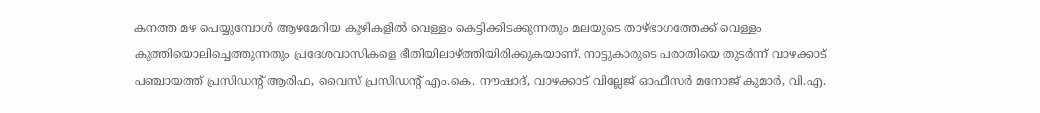കനത്ത മഴ പെയ്യുമ്പോൾ ആഴമേറിയ കുഴികളിൽ വെള്ളം കെട്ടിക്കിടക്കുന്നതും മലയുടെ താഴ്ഭാഗത്തേക്ക് വെള്ളം കുത്തിയൊലിച്ചെത്തുന്നതും പ്രദേശവാസികളെ ഭീതിയിലാഴ്ത്തിയിരിക്കുകയാണ്. നാട്ടുകാരുടെ പരാതിയെ തുടർന്ന് വാഴക്കാട് പഞ്ചായത്ത് പ്രസിഡന്റ് ആരിഫ, വൈസ് പ്രസിഡന്റ് എം.കെ. നൗഷാദ്, വാഴക്കാട് വില്ലേജ് ഓഫീസർ മനോജ് കുമാർ, വി.എ.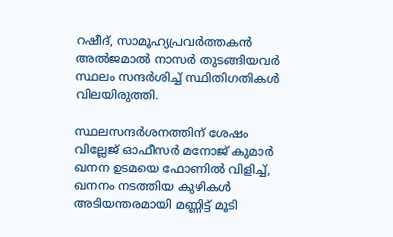റഷീദ്, സാമൂഹ്യപ്രവർത്തകൻ അൽജമാൽ നാസർ തുടങ്ങിയവർ സ്ഥലം സന്ദർശിച്ച് സ്ഥിതിഗതികൾ വിലയിരുത്തി.

സ്ഥലസന്ദർശനത്തിന് ശേഷം വില്ലേജ് ഓഫീസർ മനോജ് കുമാർ ഖനന ഉടമയെ ഫോണിൽ വിളിച്ച്, ഖനനം നടത്തിയ കുഴികൾ അടിയന്തരമായി മണ്ണിട്ട് മൂടി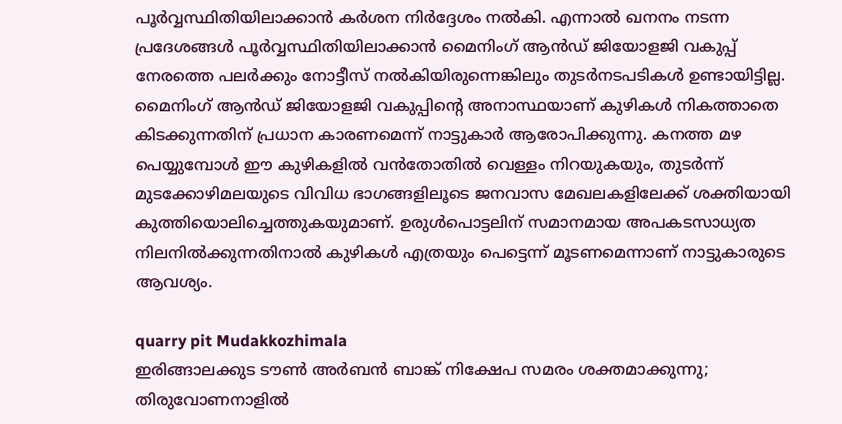പൂർവ്വസ്ഥിതിയിലാക്കാൻ കർശന നിർദ്ദേശം നൽകി. എന്നാൽ ഖനനം നടന്ന പ്രദേശങ്ങൾ പൂർവ്വസ്ഥിതിയിലാക്കാൻ മൈനിംഗ് ആൻഡ് ജിയോളജി വകുപ്പ് നേരത്തെ പലർക്കും നോട്ടീസ് നൽകിയിരുന്നെങ്കിലും തുടര്‍നടപടികൾ ഉണ്ടായിട്ടില്ല. മൈനിംഗ് ആൻഡ് ജിയോളജി വകുപ്പിന്റെ അനാസ്ഥയാണ് കുഴികൾ നികത്താതെ കിടക്കുന്നതിന് പ്രധാന കാരണമെന്ന് നാട്ടുകാർ ആരോപിക്കുന്നു. കനത്ത മഴ പെയ്യുമ്പോൾ ഈ കുഴികളിൽ വൻതോതിൽ വെള്ളം നിറയുകയും, തുടർന്ന് മുടക്കോഴിമലയുടെ വിവിധ ഭാഗങ്ങളിലൂടെ ജനവാസ മേഖലകളിലേക്ക് ശക്തിയായി കുത്തിയൊലിച്ചെത്തുകയുമാണ്. ഉരുൾപൊട്ടലിന് സമാനമായ അപകടസാധ്യത നിലനിൽക്കുന്നതിനാൽ കുഴികൾ എത്രയും പെട്ടെന്ന് മൂടണമെന്നാണ് നാട്ടുകാരുടെ ആവശ്യം.

quarry pit Mudakkozhimala
ഇരിങ്ങാലക്കുട ടൗൺ അർബൻ ബാങ്ക് നിക്ഷേപ സമരം ശക്തമാക്കുന്നു; തിരുവോണനാളിൽ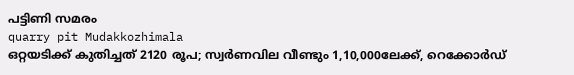പട്ടിണി സമരം
quarry pit Mudakkozhimala
ഒറ്റയടിക്ക് കുതിച്ചത് 2120 രൂപ; സ്വര്‍ണവില വീണ്ടും 1,10,000ലേക്ക്, റെക്കോർഡ്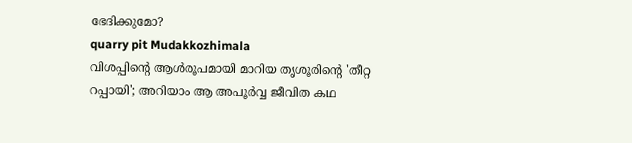ഭേദിക്കുമോ?
quarry pit Mudakkozhimala
വിശപ്പിന്റെ ആൾരൂപമായി മാറിയ തൃശൂരിന്റെ 'തീറ്റ റപ്പായി'; അറിയാം ആ അപൂർവ്വ ജീവിത കഥ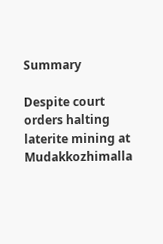Summary

Despite court orders halting laterite mining at Mudakkozhimalla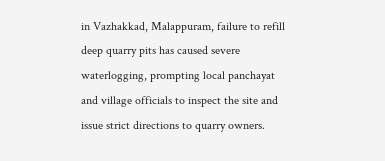in Vazhakkad, Malappuram, failure to refill deep quarry pits has caused severe waterlogging, prompting local panchayat and village officials to inspect the site and issue strict directions to quarry owners.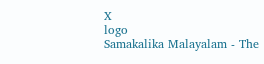X
logo
Samakalika Malayalam - The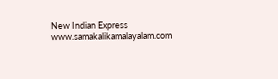New Indian Express
www.samakalikamalayalam.com